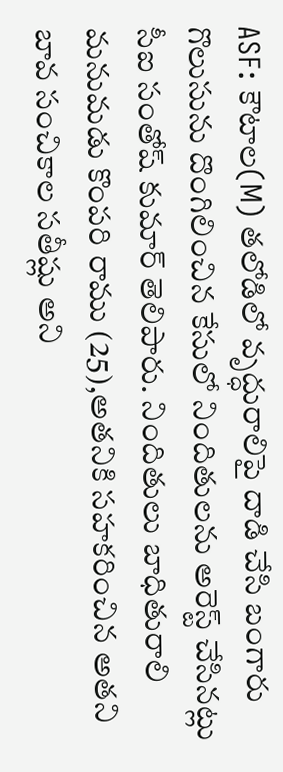ASF: కౌటాల(M) తలోడిలో వృద్ధురాలిపై దాడి చేసి బంగారు గొలుసును దొంగిలించిన కేసులో నిందితులను అరెస్ట్ చేసినట్లు సీఐ సంతోష్ కుమార్ తెలిపారు. నిందితులు బాధితురాలి మనుమడు కొంపరి రాము (25),అతనికి సహకరించిన అతని బావ సంచికాల సతీష్లు అని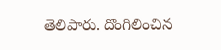తెలిపారు. దొంగిలించిన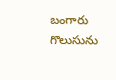బంగారు గొలుసును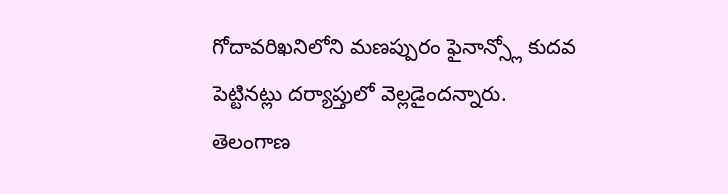గోదావరిఖనిలోని మణప్పురం ఫైనాన్స్లో కుదవ పెట్టినట్లు దర్యాప్తులో వెల్లడైందన్నారు.
తెలంగాణ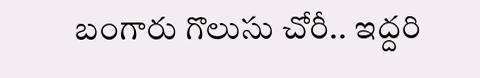బంగారు గొలుసు చోరీ.. ఇద్దరి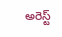అరెస్ట్